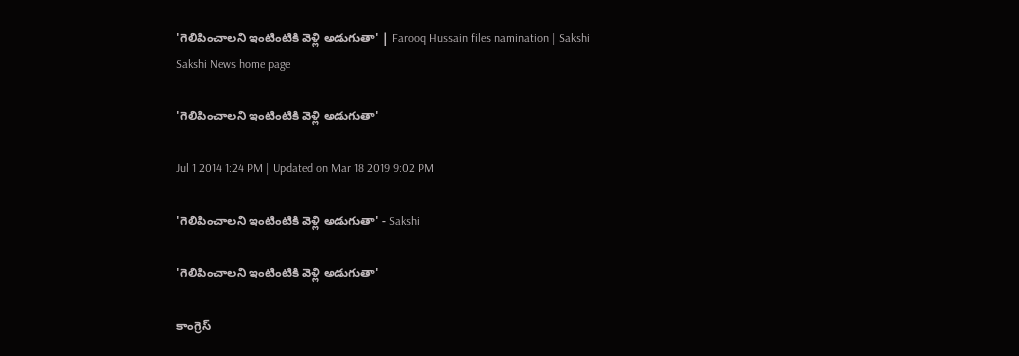'గెలిపించాలని ఇంటింటికి వెళ్లి అడుగుతా' | Farooq Hussain files namination | Sakshi
Sakshi News home page

'గెలిపించాలని ఇంటింటికి వెళ్లి అడుగుతా'

Jul 1 2014 1:24 PM | Updated on Mar 18 2019 9:02 PM

'గెలిపించాలని ఇంటింటికి వెళ్లి అడుగుతా' - Sakshi

'గెలిపించాలని ఇంటింటికి వెళ్లి అడుగుతా'

కాంగ్రెస్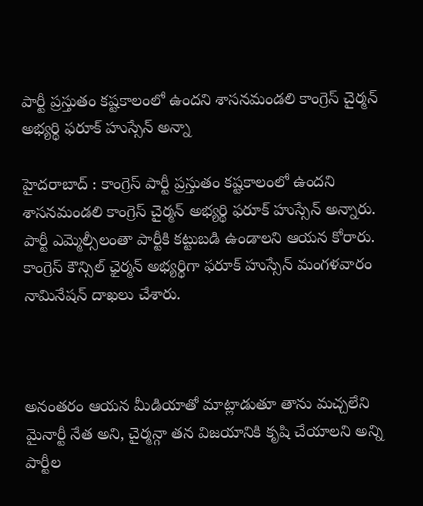పార్టీ ప్రస్తుతం కష్టకాలంలో ఉందని శాసనమండలి కాంగ్రెస్ చైర్మన్ అభ్యర్థి ఫరూక్ హుస్సేన్ అన్నా

హైదరాబాద్ : కాంగ్రెస్ పార్టీ ప్రస్తుతం కష్టకాలంలో ఉందని శాసనమండలి కాంగ్రెస్ చైర్మన్ అభ్యర్థి ఫరూక్ హుస్సేన్ అన్నారు. పార్టీ ఎమ్మెల్సీలంతా పార్టీకి కట్టుబడి ఉండాలని ఆయన కోరారు. కాంగ్రెస్ కౌన్సిల్ ఛైర్మన్ అభ్యర్థిగా ఫరూక్ హుస్సేన్ మంగళవారం నామినేషన్ దాఖలు చేశారు.



అనంతరం ఆయన మీడియాతో మాట్లాడుతూ తాను మచ్చలేని మైనార్టీ నేత అని, చైర్మన్గా తన విజయానికి కృషి చేయాలని అన్ని పార్టీల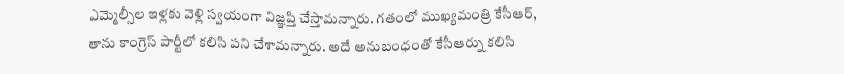ఎమ్మెల్సీల ఇళ్లకు వెళ్లి స్వయంగా విజ్ఞప్తి చేస్తామన్నారు. గతంలో ముఖ్యమంత్రి కేసీఆర్, తాను కాంగ్రెస్ పార్టీలో కలిసి పని చేశామన్నారు. అదే అనుబంధంతో కేసీఆర్ను కలిసి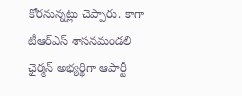కోరనున్నట్లు చెప్పారు. కాగా టీఆర్ఎస్ శాసనమండలి ఛైర్మన్ అభ్యర్థిగా ఆపార్టీ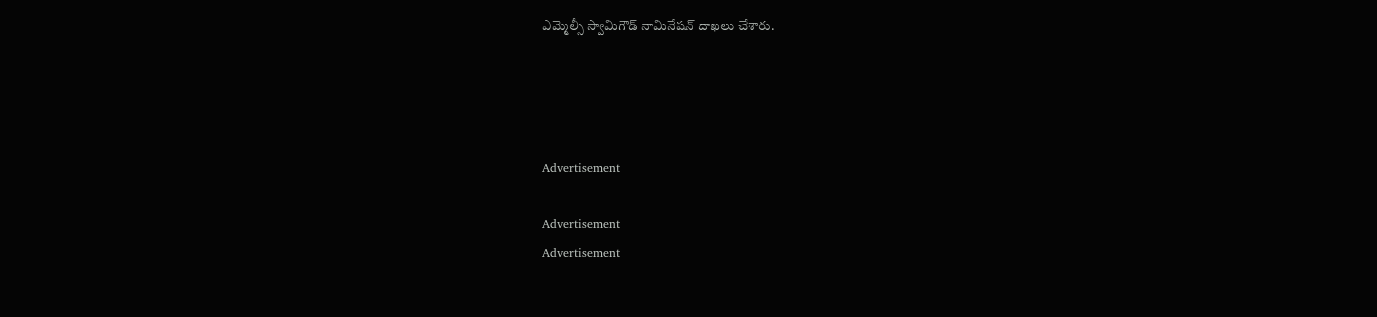ఎమ్మెల్సీ స్వామిగౌడ్ నామినేషన్ దాఖలు చేశారు.




Advertisement

Advertisement
Advertisement